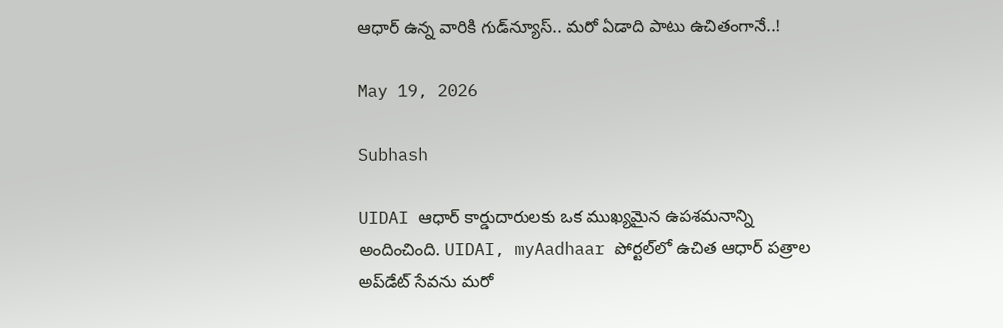ఆధార్‌ ఉన్న వారికి గుడ్‌న్యూస్.. మరో ఏడాది పాటు ఉచితంగానే..!

May 19, 2026

Subhash

UIDAI ఆధార్ కార్డుదారులకు ఒక ముఖ్యమైన ఉపశమనాన్ని అందించింది. UIDAI, myAadhaar పోర్టల్‌లో ఉచిత ఆధార్ పత్రాల అప్‌డేట్ సేవను మరో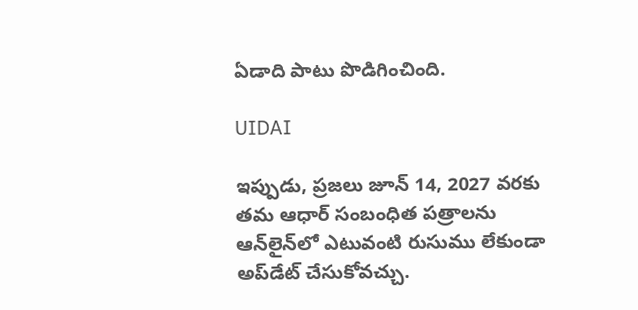ఏడాది పాటు పొడిగించింది.

UIDAI

ఇప్పుడు, ప్రజలు జూన్ 14, 2027 వరకు తమ ఆధార్ సంబంధిత పత్రాలను ఆన్‌లైన్‌లో ఎటువంటి రుసుము లేకుండా అప్‌డేట్ చేసుకోవచ్చు.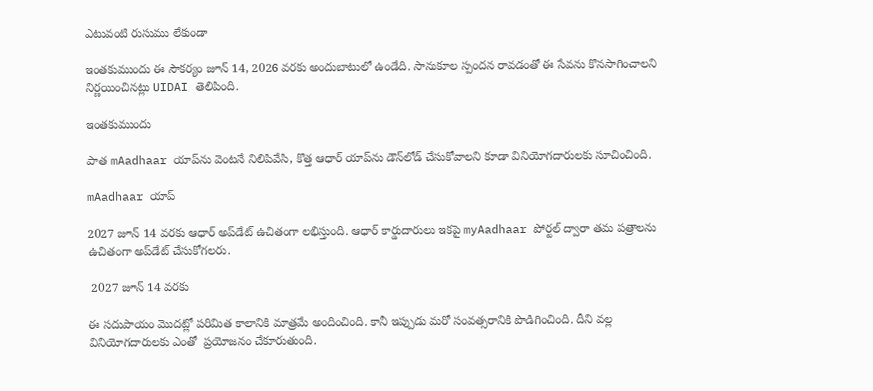ఎటువంటి రుసుము లేకుండా

ఇంతకుముందు ఈ సౌకర్యం జూన్ 14, 2026 వరకు అందుబాటులో ఉండేది. సానుకూల స్పందన రావడంతో ఈ సేవను కొనసాగించాలని నిర్ణయించినట్లు UIDAI తెలిపింది.

ఇంతకుముందు

పాత mAadhaar యాప్‌ను వెంటనే నిలిపివేసి, కొత్త ఆధార్ యాప్‌ను డౌన్‌లోడ్ చేసుకోవాలని కూడా వినియోగదారులకు సూచించింది.

mAadhaar యాప్‌

2027 జూన్ 14 వరకు ఆధార్ అప్‌డేట్ ఉచితంగా లభిస్తుంది. ఆధార్ కార్డుదారులు ఇకపై myAadhaar పోర్టల్ ద్వారా తమ పత్రాలను ఉచితంగా అప్‌డేట్ చేసుకోగలరు.

 2027 జూన్ 14 వరకు

ఈ సదుపాయం మొదట్లో పరిమిత కాలానికి మాత్రమే అందించింది. కానీ ఇప్పుడు మరో సంవత్సరానికి పొడిగించింది. దీని వల్ల వినియోగదారులకు ఎంతో  ప్రయోజనం చేకూరుతుంది.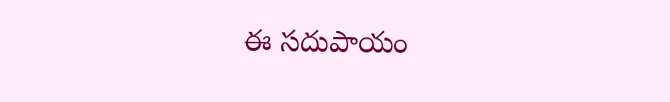ఈ సదుపాయం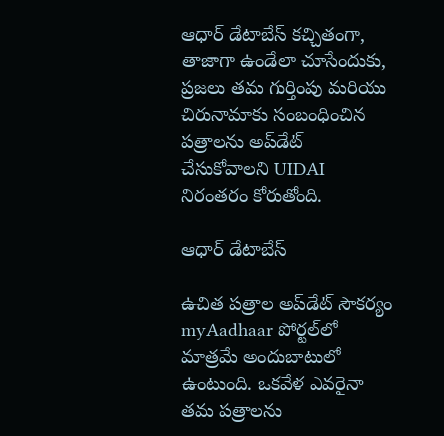ఆధార్ డేటాబేస్ కచ్చితంగా, తాజాగా ఉండేలా చూసేందుకు, ప్రజలు తమ గుర్తింపు మరియు చిరునామాకు సంబంధించిన పత్రాలను అప్‌డేట్ చేసుకోవాలని UIDAI నిరంతరం కోరుతోంది.

ఆధార్ డేటాబేస్

ఉచిత పత్రాల అప్‌డేట్‌ సౌకర్యం myAadhaar పోర్టల్‌లో మాత్రమే అందుబాటులో ఉంటుంది. ఒకవేళ ఎవరైనా తమ పత్రాలను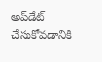అప్‌డేట్‌ చేసుకోవడానికి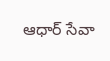ఆధార్ సేవా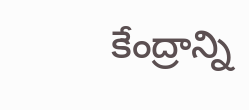కేంద్రాన్ని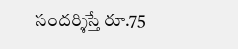సందర్శిస్తే రూ.75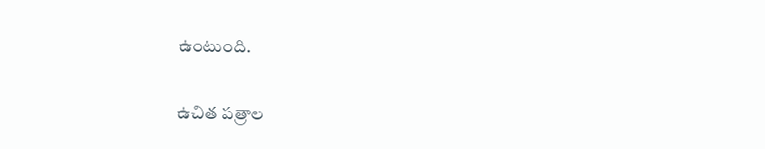ఉంటుంది.

ఉచిత పత్రాల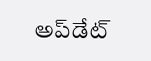అప్‌డేట్‌